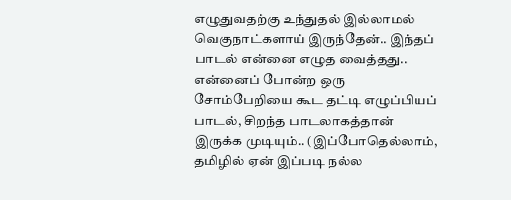எழுதுவதற்கு உந்துதல் இல்லாமல் வெகுநாட்களாய் இருந்தேன்.. இந்தப் பாடல் என்னை எழுத வைத்தது..
என்னைப் போன்ற ஒரு சோம்பேறியை கூட தட்டி எழுப்பியப் பாடல், சிறந்த பாடலாகத்தான் இருக்க முடியும்.. (இப்போதெல்லாம், தமிழில் ஏன் இப்படி நல்ல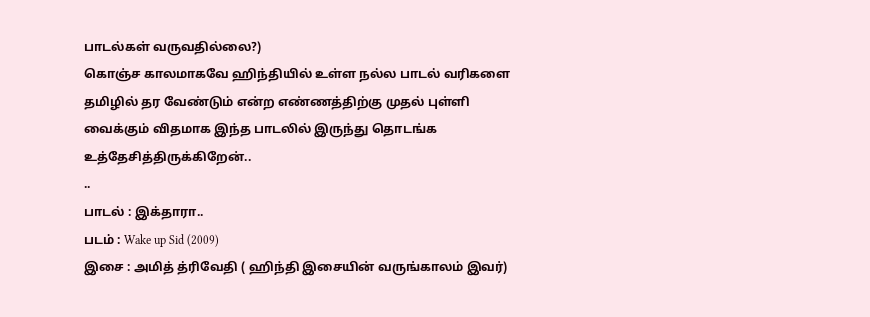பாடல்கள் வருவதில்லை?)
கொஞ்ச காலமாகவே ஹிந்தியில் உள்ள நல்ல பாடல் வரிகளை தமிழில் தர வேண்டும் என்ற எண்ணத்திற்கு முதல் புள்ளி வைக்கும் விதமாக இந்த பாடலில் இருந்து தொடங்க உத்தேசித்திருக்கிறேன்..
..
பாடல் : இக்தாரா..
படம் : Wake up Sid (2009)
இசை : அமித் த்ரிவேதி ( ஹிந்தி இசையின் வருங்காலம் இவர்)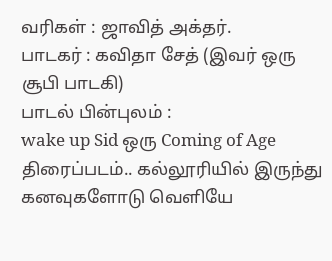வரிகள் : ஜாவித் அக்தர்.
பாடகர் : கவிதா சேத் (இவர் ஒரு சூபி பாடகி)
பாடல் பின்புலம் :
wake up Sid ஒரு Coming of Age திரைப்படம்.. கல்லூரியில் இருந்து கனவுகளோடு வெளியே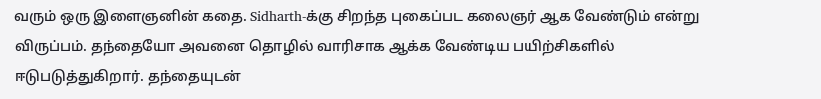வரும் ஒரு இளைஞனின் கதை. Sidharth-க்கு சிறந்த புகைப்பட கலைஞர் ஆக வேண்டும் என்று விருப்பம். தந்தையோ அவனை தொழில் வாரிசாக ஆக்க வேண்டிய பயிற்சிகளில் ஈடுபடுத்துகிறார். தந்தையுடன்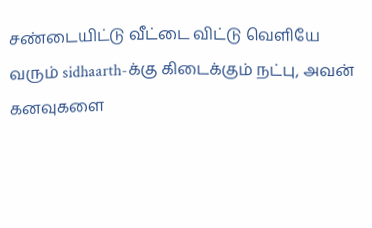சண்டையிட்டு வீட்டை விட்டு வெளியே வரும் sidhaarth-க்கு கிடைக்கும் நட்பு, அவன் கனவுகளை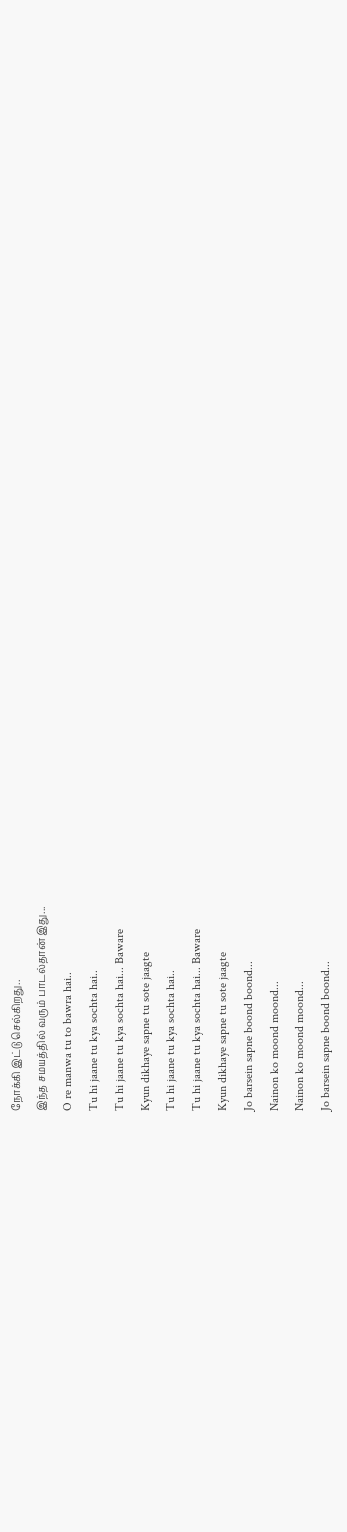நோக்கி இட்டு செல்கிறது..
இந்த சமயத்தில் வரும் பாடல்தான் இது...
O re manwa tu to bawra hai..
Tu hi jaane tu kya sochta hai..
Tu hi jaane tu kya sochta hai... Baware
Kyun dikhaye sapne tu sote jaagte
Tu hi jaane tu kya sochta hai..
Tu hi jaane tu kya sochta hai... Baware
Kyun dikhaye sapne tu sote jaagte
Jo barsein sapne boond boond...
Nainon ko moond moond...
Nainon ko moond moond...
Jo barsein sapne boond boond...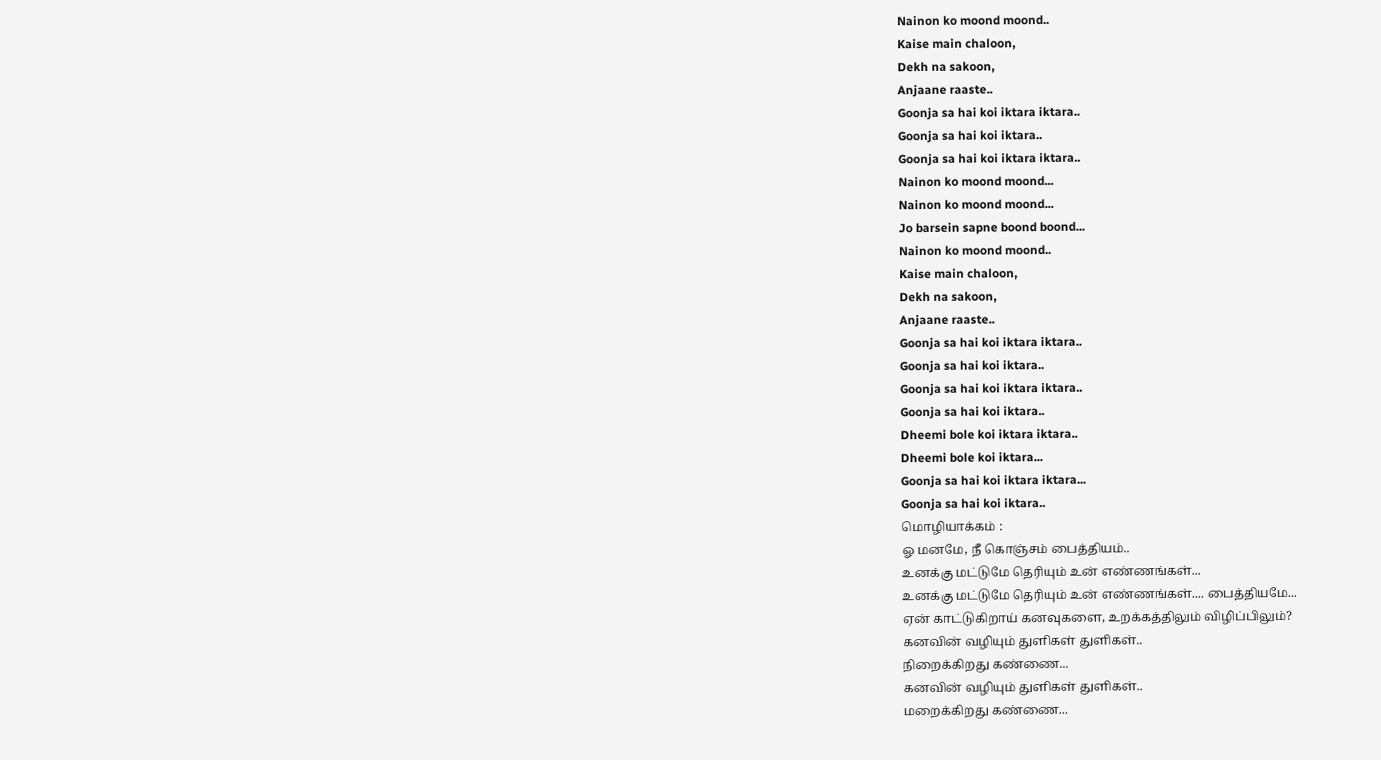Nainon ko moond moond..
Kaise main chaloon,
Dekh na sakoon,
Anjaane raaste..
Goonja sa hai koi iktara iktara..
Goonja sa hai koi iktara..
Goonja sa hai koi iktara iktara..
Nainon ko moond moond...
Nainon ko moond moond...
Jo barsein sapne boond boond...
Nainon ko moond moond..
Kaise main chaloon,
Dekh na sakoon,
Anjaane raaste..
Goonja sa hai koi iktara iktara..
Goonja sa hai koi iktara..
Goonja sa hai koi iktara iktara..
Goonja sa hai koi iktara..
Dheemi bole koi iktara iktara..
Dheemi bole koi iktara...
Goonja sa hai koi iktara iktara...
Goonja sa hai koi iktara..
மொழியாக்கம் :
ஓ மனமே, நீ கொஞ்சம் பைத்தியம்..
உனக்கு மட்டுமே தெரியும் உன் எண்ணங்கள்...
உனக்கு மட்டுமே தெரியும் உன் எண்ணங்கள்.... பைத்தியமே...
ஏன் காட்டுகிறாய் கனவுகளை, உறக்கத்திலும் விழிப்பிலும்?
கனவின் வழியும் துளிகள் துளிகள்..
நிறைக்கிறது கண்ணை...
கனவின் வழியும் துளிகள் துளிகள்..
மறைக்கிறது கண்ணை...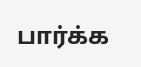பார்க்க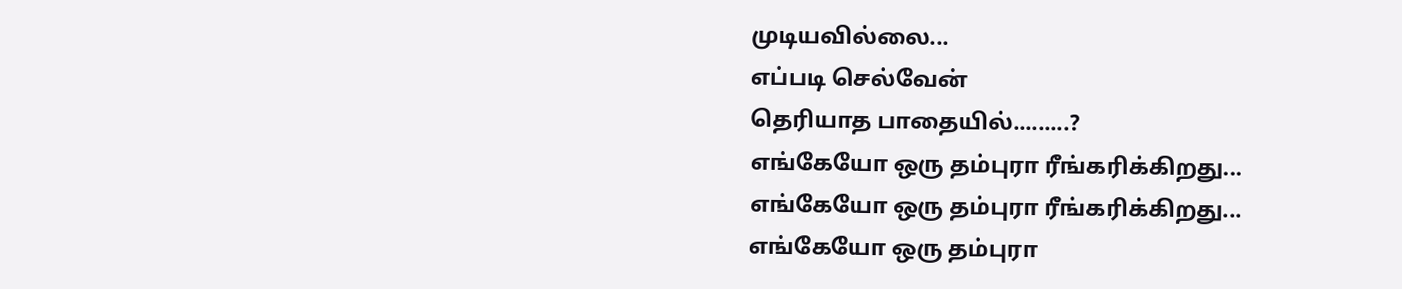முடியவில்லை...
எப்படி செல்வேன்
தெரியாத பாதையில்.........?
எங்கேயோ ஒரு தம்புரா ரீங்கரிக்கிறது...
எங்கேயோ ஒரு தம்புரா ரீங்கரிக்கிறது...
எங்கேயோ ஒரு தம்புரா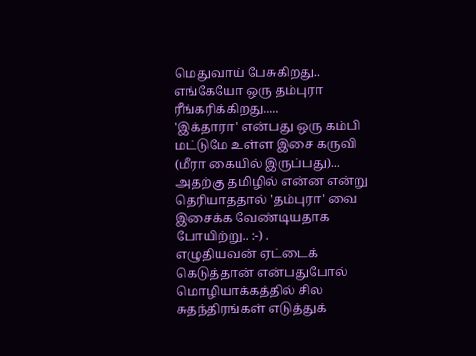மெதுவாய் பேசுகிறது..
எங்கேயோ ஒரு தம்புரா ரீங்கரிக்கிறது.....
'இக்தாரா' என்பது ஒரு கம்பி மட்டுமே உள்ள இசை கருவி (மீரா கையில் இருப்பது)... அதற்கு தமிழில் என்ன என்று தெரியாததால் 'தம்புரா' வை இசைக்க வேண்டியதாக போயிற்று.. :-) .
எழுதியவன் ஏட்டைக் கெடுத்தான் என்பதுபோல் மொழியாக்கத்தில் சில சுதந்திரங்கள் எடுத்துக்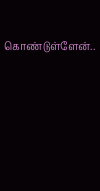கொண்டுள்ளேன்..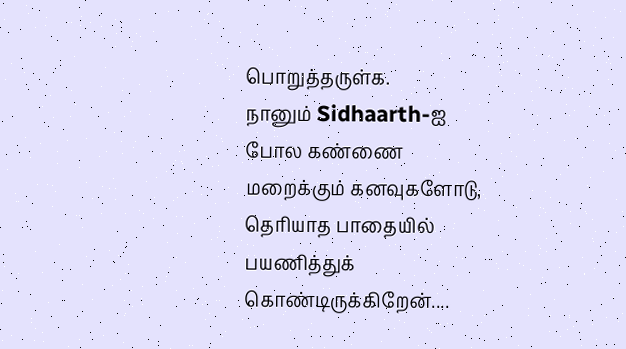பொறுத்தருள்க.
நானும் Sidhaarth-ஐ போல கண்ணை மறைக்கும் கனவுகளோடு, தெரியாத பாதையில் பயணித்துக் கொண்டிருக்கிறேன்....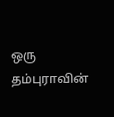ஒரு தம்புராவின்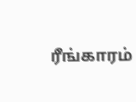ரீங்காரம்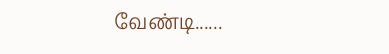வேண்டி......